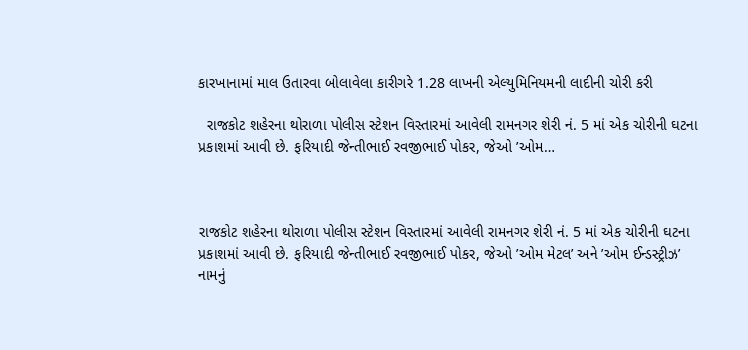કારખાનામાં માલ ઉતારવા બોલાવેલા કારીગરે 1.28 લાખની એલ્યુમિનિયમની લાદીની ચોરી કરી

  રાજકોટ શહેરના થોરાળા પોલીસ સ્ટેશન વિસ્તારમાં આવેલી રામનગર શેરી નં. 5 માં એક ચોરીની ઘટના પ્રકાશમાં આવી છે. ફરિયાદી જેન્તીભાઈ રવજીભાઈ પોકર, જેઓ ’ઓમ…



રાજકોટ શહેરના થોરાળા પોલીસ સ્ટેશન વિસ્તારમાં આવેલી રામનગર શેરી નં. 5 માં એક ચોરીની ઘટના પ્રકાશમાં આવી છે. ફરિયાદી જેન્તીભાઈ રવજીભાઈ પોકર, જેઓ ’ઓમ મેટલ’ અને ’ઓમ ઈન્ડસ્ટ્રીઝ’ નામનું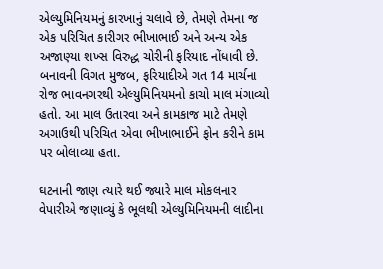એલ્યુમિનિયમનું કારખાનું ચલાવે છે, તેમણે તેમના જ એક પરિચિત કારીગર ભીખાભાઈ અને અન્ય એક અજાણ્યા શખ્સ વિરુદ્ધ ચોરીની ફરિયાદ નોંધાવી છે. બનાવની વિગત મુજબ, ફરિયાદીએ ગત 14 માર્ચના રોજ ભાવનગરથી એલ્યુમિનિયમનો કાચો માલ મંગાવ્યો હતો. આ માલ ઉતારવા અને કામકાજ માટે તેમણે અગાઉથી પરિચિત એવા ભીખાભાઈને ફોન કરીને કામ પર બોલાવ્યા હતા.

ઘટનાની જાણ ત્યારે થઈ જ્યારે માલ મોકલનાર વેપારીએ જણાવ્યું કે ભૂલથી એલ્યુમિનિયમની લાદીના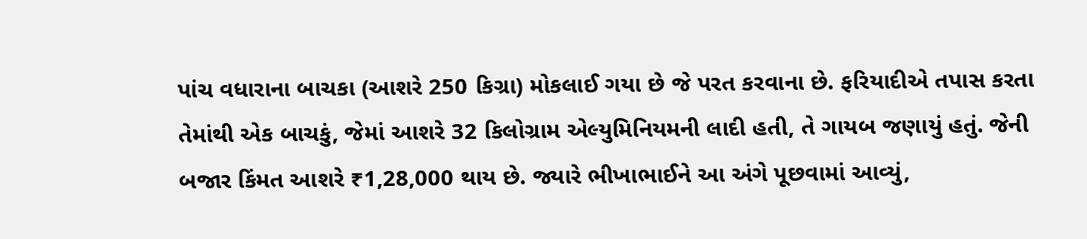પાંચ વધારાના બાચકા (આશરે 250 કિગ્રા) મોકલાઈ ગયા છે જે પરત કરવાના છે. ફરિયાદીએ તપાસ કરતા તેમાંથી એક બાચકું, જેમાં આશરે 32 કિલોગ્રામ એલ્યુમિનિયમની લાદી હતી, તે ગાયબ જણાયું હતું. જેની બજાર કિંમત આશરે ₹1,28,000 થાય છે. જ્યારે ભીખાભાઈને આ અંગે પૂછવામાં આવ્યું,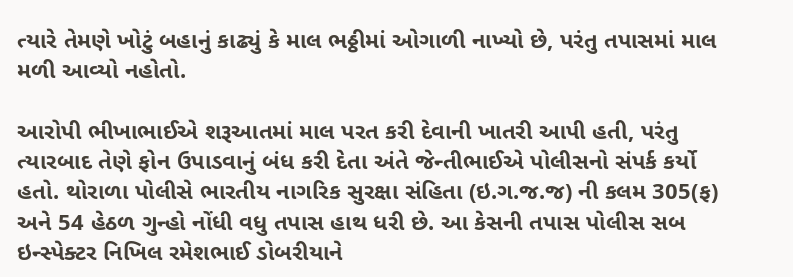ત્યારે તેમણે ખોટું બહાનું કાઢ્યું કે માલ ભઠ્ઠીમાં ઓગાળી નાખ્યો છે, પરંતુ તપાસમાં માલ મળી આવ્યો નહોતો.

આરોપી ભીખાભાઈએ શરૂઆતમાં માલ પરત કરી દેવાની ખાતરી આપી હતી, પરંતુ ત્યારબાદ તેણે ફોન ઉપાડવાનું બંધ કરી દેતા અંતે જેન્તીભાઈએ પોલીસનો સંપર્ક કર્યો હતો. થોરાળા પોલીસે ભારતીય નાગરિક સુરક્ષા સંહિતા (ઇ.ગ.જ.જ) ની કલમ 305(ફ) અને 54 હેઠળ ગુન્હો નોંધી વધુ તપાસ હાથ ધરી છે. આ કેસની તપાસ પોલીસ સબ ઇન્સ્પેક્ટર નિખિલ રમેશભાઈ ડોબરીયાને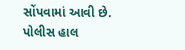સોંપવામાં આવી છે. પોલીસ હાલ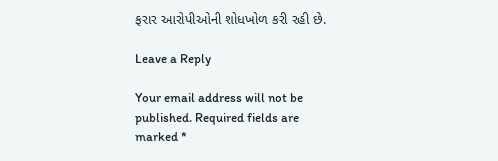ફરાર આરોપીઓની શોધખોળ કરી રહી છે.

Leave a Reply

Your email address will not be published. Required fields are marked *